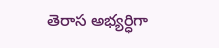తెరాస అభ్యర్ధిగా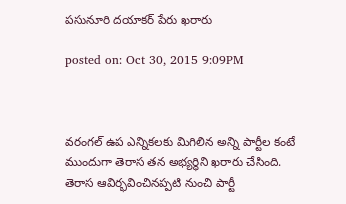పసునూరి దయాకర్ పేరు ఖరారు

posted on: Oct 30, 2015 9:09PM



వరంగల్ ఉప ఎన్నికలకు మిగిలిన అన్ని పార్టీల కంటే ముందుగా తెరాస తన అభ్యర్ధిని ఖరారు చేసింది. తెరాస ఆవిర్భవించినప్పటి నుంచి పార్టీ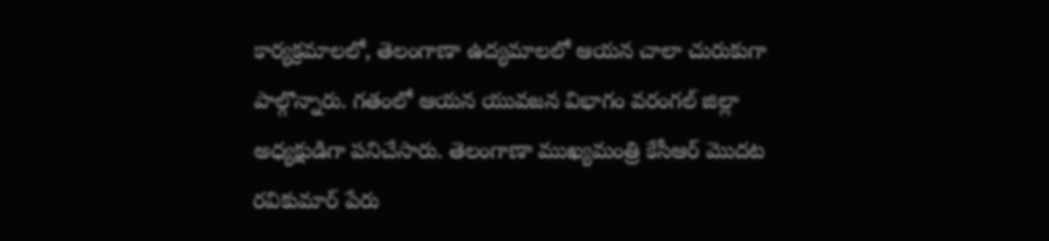కార్యక్రమాలలో, తెలంగాణా ఉద్యమాలలో ఆయన చాలా చురుకుగా పాల్గొన్నారు. గతంలో ఆయన యువజన విభాగం వరంగల్ జిల్లా అధ్యక్షుడిగా పనిచేసారు. తెలంగాణా ముఖ్యమంత్రి కేసీఆర్ మొదట రవికుమార్ పేరు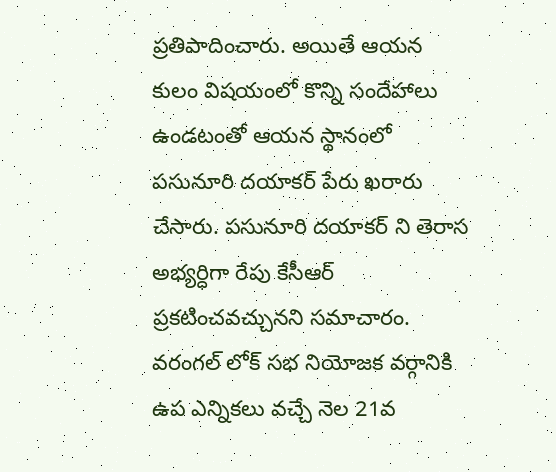ప్రతిపాదించారు. అయితే ఆయన కులం విషయంలో కొన్ని సందేహాలు ఉండటంతో ఆయన స్థానంలో పసునూరి దయాకర్ పేరు ఖరారు చేసారు. పసునూరి దయాకర్ ని తెరాస అభ్యర్ధిగా రేపు కేసీఆర్ ప్రకటించవచ్చునని సమాచారం. వరంగల్ లోక్ సభ నియోజక వర్గానికి ఉప ఎన్నికలు వచ్చే నెల 21వ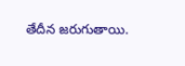తేదీన జరుగుతాయి.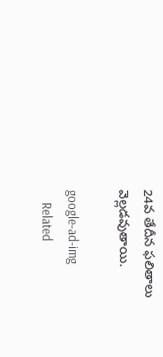24వ తేదీన ఫలితాలు వెల్లడవుతాయి.

google-ad-img
    Related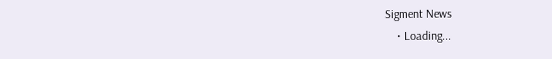Sigment News
    • Loading...